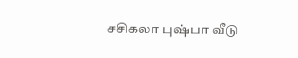சசிகலா புஷ்பா வீடு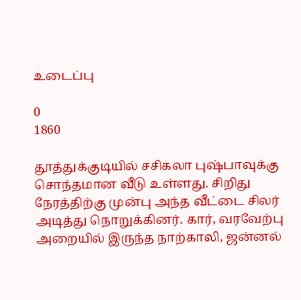உடைப்பு

0
1860

தூத்துக்குடியில் சசிகலா புஷ்பாவுக்கு சொந்தமான வீடு உள்ளது. சிறிது நேரத்திற்கு முன்பு அந்த வீட்டை சிலர் அடித்து நொறுக்கினர். கார், வரவேற்பு அறையில் இருந்த நாற்காலி, ஜன்னல்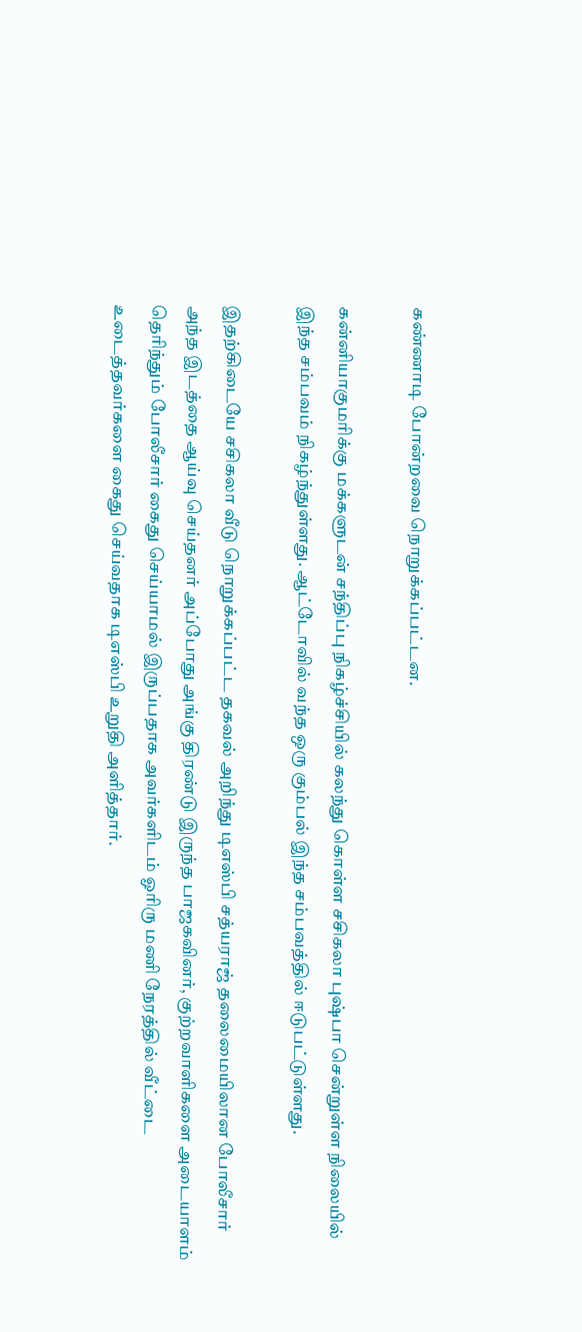கண்ணாடி போன்றவை நொறுக்கப்பட்டன.

கன்னியாகுமரிக்கு மக்களுடன் சந்திப்பு நிகழ்ச்சியில் கலந்து கொள்ள சசிகலா புஷ்பா சென்றுள்ள நிலையில் இந்த சம்பவம் நிகழ்ந்துள்ளது. ஆட்டோவில் வந்த ஒரு கும்பல் இந்த சம்பவத்தில் ஈடுபட்டுள்ளது.

இதற்கிடையே சசிகலா வீடு நொறுக்கப்பட்ட தகவல் அறிந்து டிஎஸ்பி சத்யராஜ் தலைமையிலான போலீசார் அந்த இடத்தை ஆய்வு செய்தனர் அப்போது அங்கு திரண்டு இருந்த பாஜகவினர், குற்றவாளிகளை அடையாளம் தெரிந்தும் போலீசார் கைது செய்யாமல் இருப்பதாக அவர்களிடம் ஓரிரு மணி நேரத்தில் வீட்டை உடைத்தவர்களை கைது செய்வதாக டிஎஸ்பி உறுதி அளித்தார்.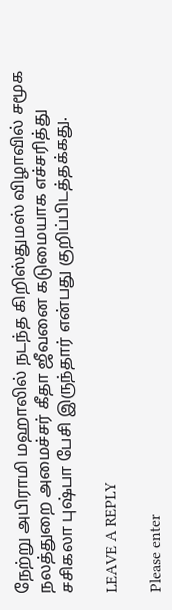நேற்று அபிராமி மஹாலில் நடந்த கிறிஸ்துமஸ் விழாவில் சமூக நலத்துறை அமைச்சர் கீதா ஜீவனை கடுமையாக எச்சரித்து சசிகலா புஷ்பா பேசி இருந்தார் என்பது குறிப்பிடத்தக்கது.

LEAVE A REPLY

Please enter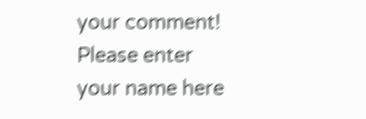your comment!
Please enter your name here